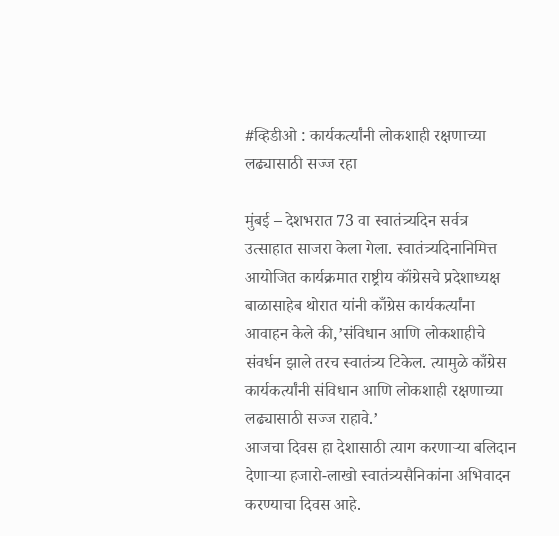#व्हिडीओ : कार्यकर्त्यांनी लोकशाही रक्षणाच्या लढ्यासाठी सज्ज रहा

मुंबई – देशभरात 73 वा स्वातंत्र्यदिन सर्वत्र उत्साहात साजरा केला गेला. स्वातंत्र्यदिनानिमित्त आयोजित कार्यक्रमात राष्ट्रीय कॉंग्रेसचे प्रदेशाध्यक्ष बाळासाहेब थोरात यांनी काँग्रेस कार्यकर्त्यांना आवाहन केले की,’संविधान आणि लोकशाहीचे संवर्धन झाले तरच स्वातंत्र्य टिकेल. त्यामुळे काँग्रेस कार्यकर्त्यांनी संविधान आणि लोकशाही रक्षणाच्या लढ्यासाठी सज्ज राहावे.’
आजचा दिवस हा देशासाठी त्याग करणाऱ्या बलिदान देणाऱ्या हजारो-लाखो स्वातंत्र्यसैनिकांना अभिवादन करण्याचा दिवस आहे.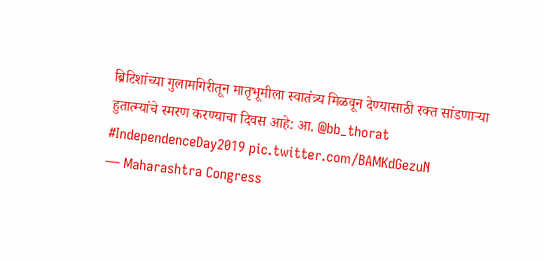ब्रिटिशांच्या गुलामगिरीतून मातृभूमीला स्वातंत्र्य मिळवून देण्यासाठी रक्त सांडणाऱ्या हुतात्म्यांचे स्मरण करण्याचा दिवस आहे: आ. @bb_thorat #IndependenceDay2019 pic.twitter.com/BAMKdGezuN
— Maharashtra Congress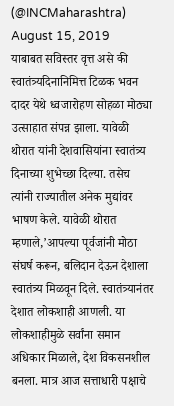(@INCMaharashtra) August 15, 2019
याबाबत सविस्तर वृत्त असे की स्वातंत्र्यदिनानिमित्त टिळक भवन दादर येथे ध्वजारोहण सोहळा मोठ्या उत्साहात संपन्न झाला. यावेळी थोरात यांनी देशवासियांना स्वातंत्र्य दिनाच्या शुभेच्छा दिल्या. तसेच त्यांनी राज्यातील अनेक मुद्यांवर भाषण केले. यावेळी थोरात म्हणाले,’आपल्या पूर्वजांनी मोठा संघर्ष करून, बलिदान देऊन देशाला स्वातंत्र्य मिळवून दिले. स्वातंत्र्यानंतर देशात लोकशाही आणली. या लोकशाहीमुळे सर्वांना समान अधिकार मिळाले, देश विकसनशील बनला. मात्र आज सत्ताधारी पक्षाचे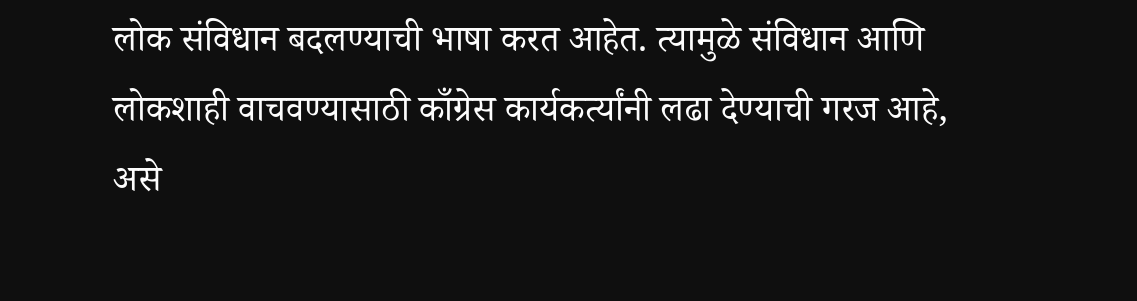लोक संविधान बदलण्याची भाषा करत आहेत. त्यामुळे संविधान आणि लोकशाही वाचवण्यासाठी काँग्रेस कार्यकर्त्यांनी लढा देण्याची गरज आहे, असे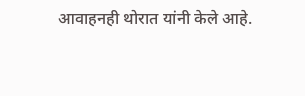आवाहनही थोरात यांनी केले आहे.